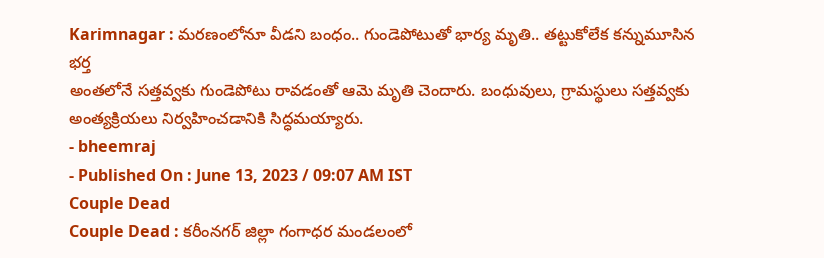Karimnagar : మరణంలోనూ వీడని బంధం.. గుండెపోటుతో భార్య మృతి.. తట్టుకోలేక కన్నుమూసిన భర్త
అంతలోనే సత్తవ్వకు గుండెపోటు రావడంతో ఆమె మృతి చెందారు. బంధువులు, గ్రామస్థులు సత్తవ్వకు అంత్యక్రియలు నిర్వహించడానికి సిద్ధమయ్యారు.
- bheemraj
- Published On : June 13, 2023 / 09:07 AM IST
Couple Dead
Couple Dead : కరీంనగర్ జిల్లా గంగాధర మండలంలో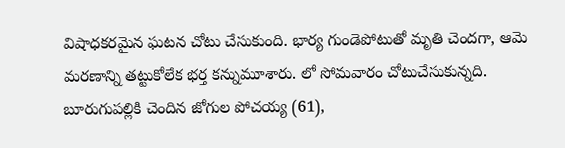విషాధకరమైన ఘటన చోటు చేసుకుంది. భార్య గుండెపోటుతో మృతి చెందగా, ఆమె మరణాన్ని తట్టుకోలేక భర్త కన్నుమూశారు. లో సోమవారం చోటుచేసుకున్నది. బూరుగుపల్లికి చెందిన జోగుల పోచయ్య (61),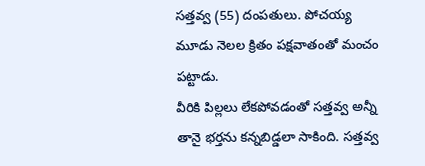సత్తవ్వ (55) దంపతులు. పోచయ్య మూడు నెలల క్రితం పక్షవాతంతో మంచం పట్టాడు.
వీరికి పిల్లలు లేకపోవడంతో సత్తవ్వ అన్నీ తానై భర్తను కన్నబిడ్డలా సాకింది. సత్తవ్వ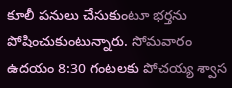కూలీ పనులు చేసుకుంటూ భర్తను పోషించుకుంటున్నారు. సోమవారం ఉదయం 8:30 గంటలకు పోచయ్య శ్వాస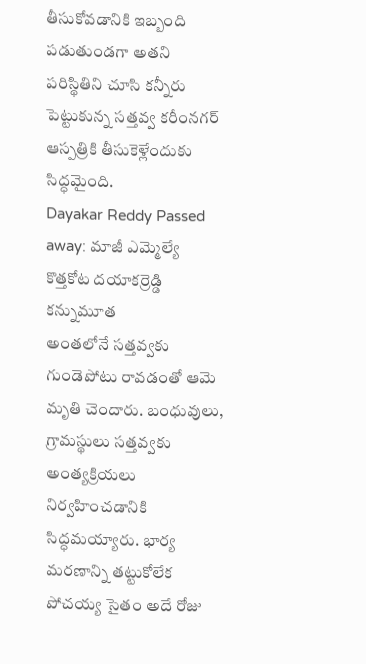తీసుకోవడానికి ఇబ్బంది పడుతుండగా అతని పరిస్థితిని చూసి కన్నీరు పెట్టుకున్న సత్తవ్వ కరీంనగర్ ఆస్పత్రికి తీసుకెళ్లేందుకు సిద్ధమైంది.
Dayakar Reddy Passed away: మాజీ ఎమ్మెల్యే కొత్తకోట దయాకర్రెడ్డి కన్నుమూత
అంతలోనే సత్తవ్వకు గుండెపోటు రావడంతో ఆమె మృతి చెందారు. బంధువులు, గ్రామస్థులు సత్తవ్వకు అంత్యక్రియలు నిర్వహించడానికి సిద్ధమయ్యారు. భార్య మరణాన్ని తట్టుకోలేక పోచయ్య సైతం అదే రోజు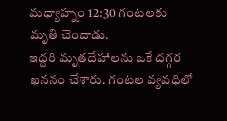మధ్యాహ్నం 12:30 గంటలకు మృతి చెందాడు.
ఇద్దరి మృతదేహాలను ఒకే దగ్గర ఖననం చేశారు. గంటల వ్యవధిలో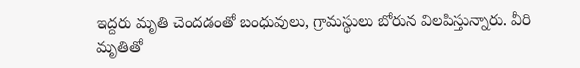ఇద్దరు మృతి చెందడంతో బంధువులు, గ్రామస్థులు బోరున విలపిస్తున్నారు. వీరి మృతితో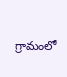గ్రామంలో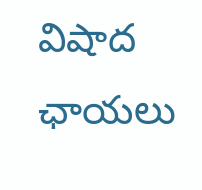విషాద ఛాయలు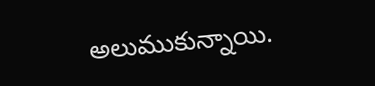అలుముకున్నాయి.